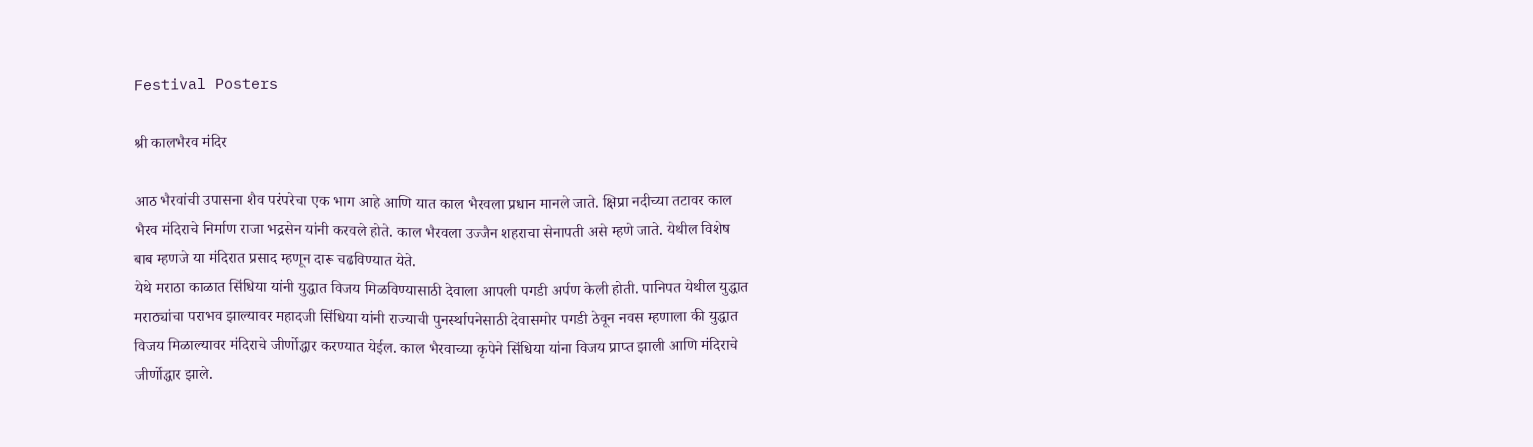Festival Posters

श्री कालभैरव मंदिर

आठ भैरवांची उपासना शैव परंपरेचा एक भाग आहे आणि यात काल भैरवला प्रधान मानले जाते. क्षिप्रा नदीच्या तटावर काल भैरव मंदिराचे निर्माण राजा भद्रसेन यांनी करवले होते. काल भैरवला उज्जैन शहराचा सेनापती असे म्हणे जाते. येथील विशेष बाब म्हणजे या मंदिरात प्रसाद म्हणून दारू चढविण्यात येते.
येथे मराठा काळात सिंधिया यांनी युद्धात विजय मिळविण्यासाठी देवाला आपली पगडी अर्पण केली होती. पानिपत येथील युद्धात मराठ्यांचा पराभव झाल्यावर महादजी सिंधिया यांनी राज्याची पुनर्स्थापनेसाठी देवासमोर पगडी ठेवून नवस म्हणाला की युद्धात विजय मिळाल्यावर मंदिराचे जीर्णोद्धार करण्यात येईल. काल भैरवाच्या कृपेने सिंधिया यांना विजय प्राप्त झाली आणि मंदिराचे जीर्णोद्धार झाले.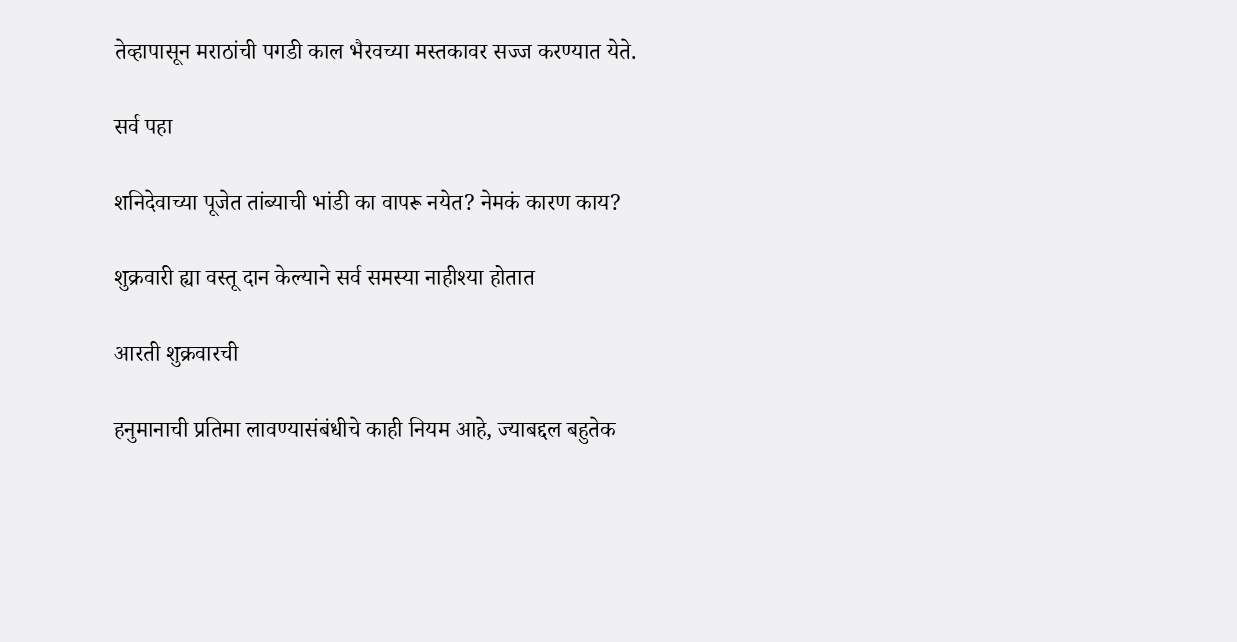तेव्हापासून मराठांची पगडी काल भैरवच्या मस्तकावर सज्ज करण्यात येते.

सर्व पहा

शनिदेवाच्या पूजेत तांब्याची भांडी का वापरू नयेत? नेमकं कारण काय?

शुक्रवारी ह्या वस्तू दान केल्याने सर्व समस्या नाहीश्या होतात

आरती शुक्रवारची

हनुमानाची प्रतिमा लावण्यासंबंधीचे काही नियम आहे, ज्याबद्दल बहुतेक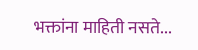भक्तांना माहिती नसते...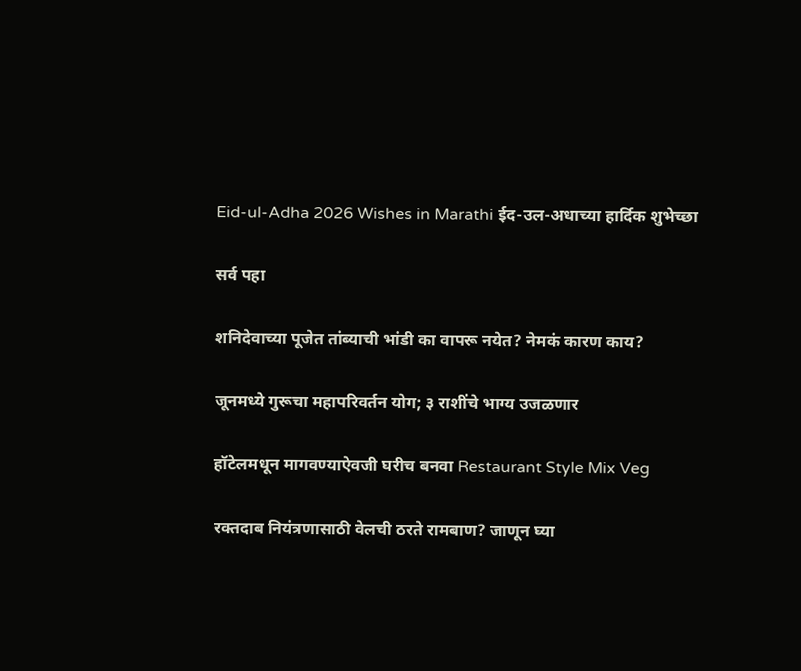Eid-ul-Adha 2026 Wishes in Marathi ईद-उल-अधाच्या हार्दिक शुभेच्छा

सर्व पहा

शनिदेवाच्या पूजेत तांब्याची भांडी का वापरू नयेत? नेमकं कारण काय?

जूनमध्ये गुरूचा महापरिवर्तन योग; ३ राशींचे भाग्य उजळणार

हॉटेलमधून मागवण्याऐवजी घरीच बनवा Restaurant Style Mix Veg

रक्तदाब नियंत्रणासाठी वेलची ठरते रामबाण? जाणून घ्या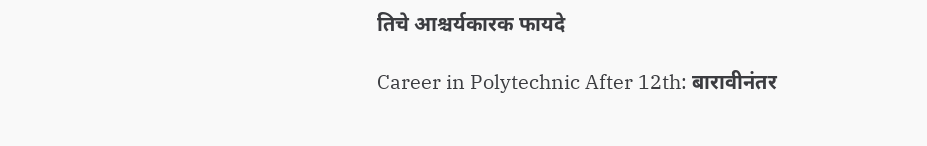तिचे आश्चर्यकारक फायदे

Career in Polytechnic After 12th: बारावीनंतर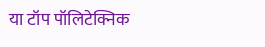या टॉप पॉलिटेक्निक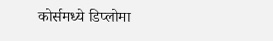कोर्समध्ये डिप्लोमा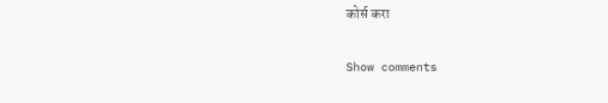कोर्स करा

Show comments